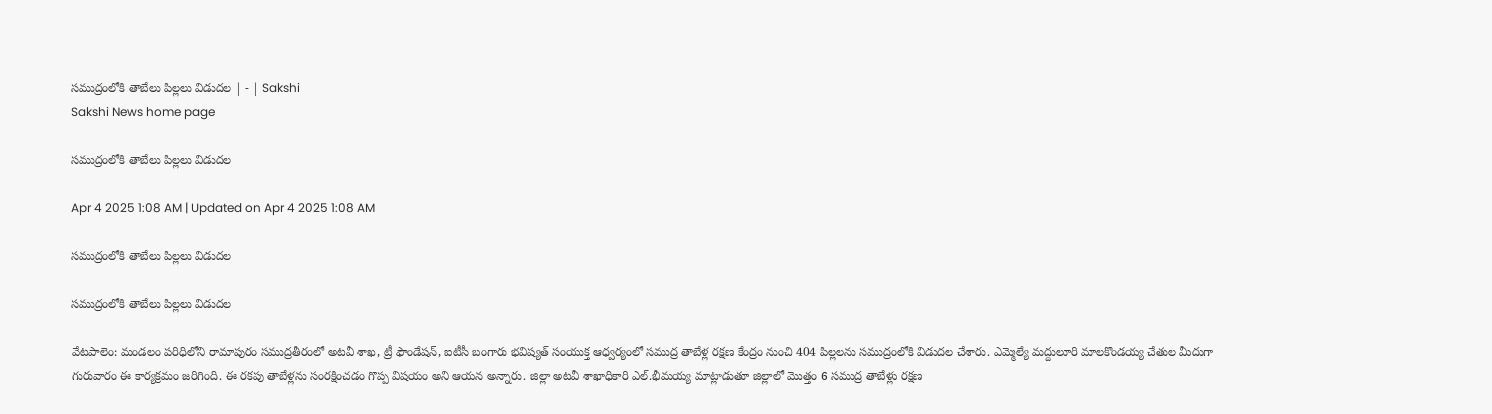సముద్రంలోకి తాబేలు పిల్లలు విడుదల | - | Sakshi
Sakshi News home page

సముద్రంలోకి తాబేలు పిల్లలు విడుదల

Apr 4 2025 1:08 AM | Updated on Apr 4 2025 1:08 AM

సముద్రంలోకి తాబేలు పిల్లలు విడుదల

సముద్రంలోకి తాబేలు పిల్లలు విడుదల

వేటపాలెం: మండలం పరిధిలోని రామాపురం సముద్రతీరంలో అటవీ శాఖ, ట్రీ ఫౌండేషన్‌, ఐటీసీ బంగారు భవిష్యత్‌ సంయుక్త ఆధ్వర్యంలో సముద్ర తాబేళ్ల రక్షణ కేంద్రం నుంచి 404 పిల్లలను సముద్రంలోకి విడుదల చేశారు. ఎమ్మెల్యే మద్దులూరి మాలకొండయ్య చేతుల మీదుగా గురువారం ఈ కార్యక్రమం జరిగింది. ఈ రకపు తాబేళ్లను సంరక్షించడం గొప్ప విషయం అని ఆయన అన్నారు. జిల్లా అటవీ శాఖాధికారి ఎల్‌.భీమయ్య మాట్లాడుతూ జిల్లాలో మొత్తం 6 సముద్ర తాబేళ్లు రక్షణ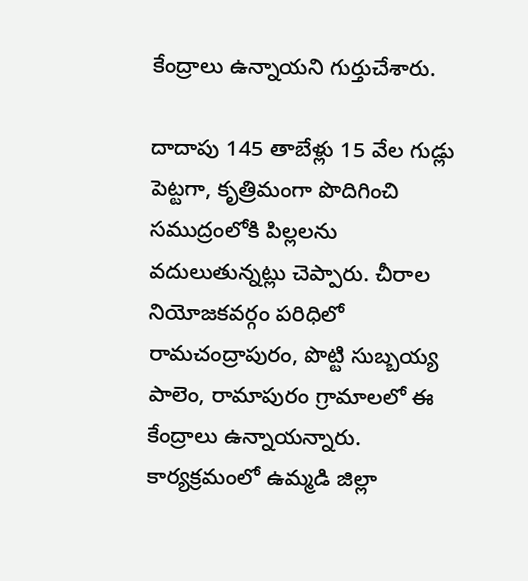కేంద్రాలు ఉన్నాయని గుర్తుచేశారు.

దాదాపు 145 తాబేళ్లు 15 వేల గుడ్లు పెట్టగా, కృత్రిమంగా పొదిగించి సముద్రంలోకి పిల్లలను వదులుతున్నట్లు చెప్పారు. చీరాల నియోజకవర్గం పరిధిలో రామచంద్రాపురం, పొట్టి సుబ్బయ్య పాలెం, రామాపురం గ్రామాలలో ఈ కేంద్రాలు ఉన్నాయన్నారు. కార్యక్రమంలో ఉమ్మడి జిల్లా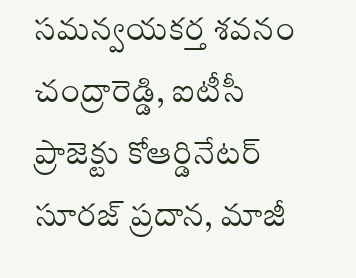సమన్వయకర్త శవనం చంద్రారెడ్డి, ఐటీసీ ప్రాజెక్టు కోఆర్డినేటర్‌ సూరజ్‌ ప్రదాన, మాజీ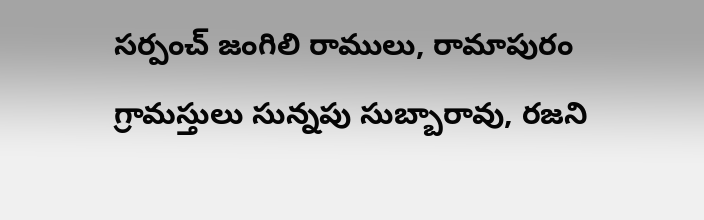సర్పంచ్‌ జంగిలి రాములు, రామాపురం గ్రామస్తులు సున్నపు సుబ్బారావు, రజని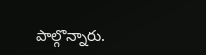పాల్గొన్నారు.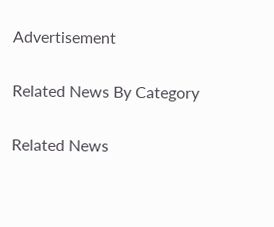Advertisement

Related News By Category

Related News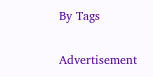By Tags

Advertisement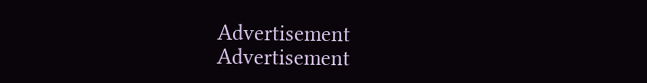Advertisement
Advertisement